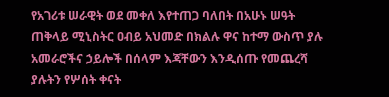የአገሪቱ ሠራዊት ወደ መቀለ እየተጠጋ ባለበት በአሁኑ ሠዓት ጠቅላይ ሚኒስትር ዐብይ አህመድ በክልሉ ዋና ከተማ ውስጥ ያሉ አመራሮችና ኃይሎች በሰላም እጃቸውን እንዲሰጡ የመጨረሻ ያሉትን የሦሰት ቀናት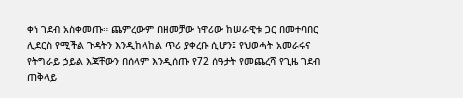ቀነ ገደብ አስቀመጡ። ጨምረውም በዘመቻው ነዋሪው ከሠራዊቱ ጋር በመተባበር ሊደርስ የሚችል ጉዳትን እንዲከላከል ጥሪ ያቀረቡ ሲሆን፤ የህወሓት አመራሩና የትግራይ ኃይል እጃቸውን በሰላም እንዲሰጡ የ72 ሰዓታት የመጨረሻ የጊዜ ገደብ ጠቅላይ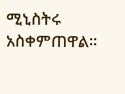ሚኒስትሩ አስቀምጠዋል።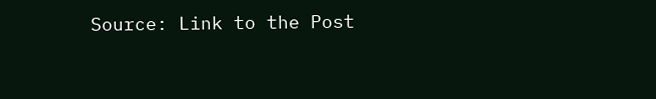Source: Link to the Post